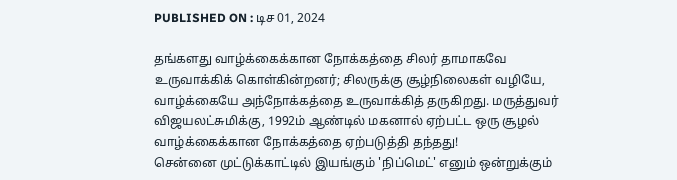PUBLISHED ON : டிச 01, 2024

தங்களது வாழ்க்கைக்கான நோக்கத்தை சிலர் தாமாகவே உருவாக்கிக் கொள்கின்றனர்; சிலருக்கு சூழ்நிலைகள் வழியே, வாழ்க்கையே அந்நோக்கத்தை உருவாக்கித் தருகிறது. மருத்துவர் விஜயலட்சுமிக்கு, 1992ம் ஆண்டில் மகனால் ஏற்பட்ட ஒரு சூழல் வாழ்க்கைக்கான நோக்கத்தை ஏற்படுத்தி தந்தது!
சென்னை முட்டுக்காட்டில் இயங்கும் 'நிப்மெட்' எனும் ஒன்றுக்கும்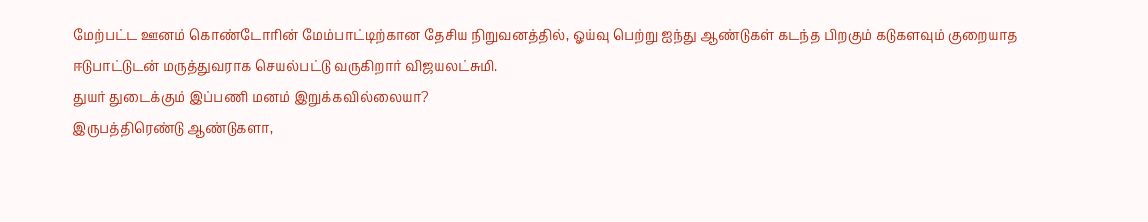மேற்பட்ட ஊனம் கொண்டோரின் மேம்பாட்டிற்கான தேசிய நிறுவனத்தில், ஓய்வு பெற்று ஐந்து ஆண்டுகள் கடந்த பிறகும் கடுகளவும் குறையாத ஈடுபாட்டுடன் மருத்துவராக செயல்பட்டு வருகிறார் விஜயலட்சுமி.
துயர் துடைக்கும் இப்பணி மனம் இறுக்கவில்லையா?
இருபத்திரெண்டு ஆண்டுகளா,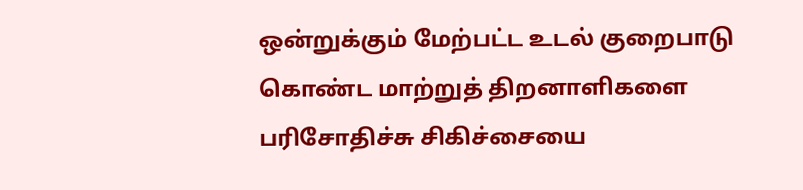ஒன்றுக்கும் மேற்பட்ட உடல் குறைபாடு கொண்ட மாற்றுத் திறனாளிகளை பரிசோதிச்சு சிகிச்சையை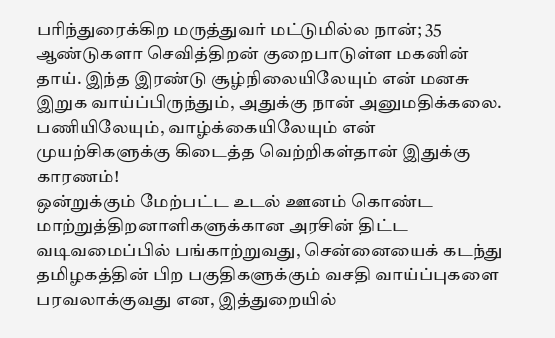பரிந்துரைக்கிற மருத்துவர் மட்டுமில்ல நான்; 35 ஆண்டுகளா செவித்திறன் குறைபாடுள்ள மகனின் தாய். இந்த இரண்டு சூழ்நிலையிலேயும் என் மனசு இறுக வாய்ப்பிருந்தும், அதுக்கு நான் அனுமதிக்கலை. பணியிலேயும், வாழ்க்கையிலேயும் என் முயற்சிகளுக்கு கிடைத்த வெற்றிகள்தான் இதுக்கு காரணம்!
ஒன்றுக்கும் மேற்பட்ட உடல் ஊனம் கொண்ட மாற்றுத்திறனாளிகளுக்கான அரசின் திட்ட வடிவமைப்பில் பங்காற்றுவது, சென்னையைக் கடந்து தமிழகத்தின் பிற பகுதிகளுக்கும் வசதி வாய்ப்புகளை பரவலாக்குவது என, இத்துறையில்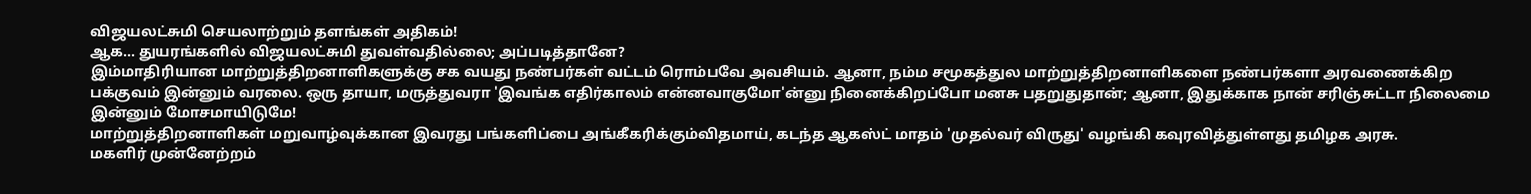விஜயலட்சுமி செயலாற்றும் தளங்கள் அதிகம்!
ஆக... துயரங்களில் விஜயலட்சுமி துவள்வதில்லை; அப்படித்தானே?
இம்மாதிரியான மாற்றுத்திறனாளிகளுக்கு சக வயது நண்பர்கள் வட்டம் ரொம்பவே அவசியம். ஆனா, நம்ம சமூகத்துல மாற்றுத்திறனாளிகளை நண்பர்களா அரவணைக்கிற பக்குவம் இன்னும் வரலை. ஒரு தாயா, மருத்துவரா 'இவங்க எதிர்காலம் என்னவாகுமோ'ன்னு நினைக்கிறப்போ மனசு பதறுதுதான்; ஆனா, இதுக்காக நான் சரிஞ்சுட்டா நிலைமை இன்னும் மோசமாயிடுமே!
மாற்றுத்திறனாளிகள் மறுவாழ்வுக்கான இவரது பங்களிப்பை அங்கீகரிக்கும்விதமாய், கடந்த ஆகஸ்ட் மாதம் 'முதல்வர் விருது' வழங்கி கவுரவித்துள்ளது தமிழக அரசு.
மகளிர் முன்னேற்றம்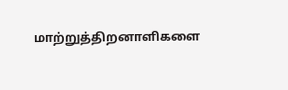மாற்றுத்திறனாளிகளை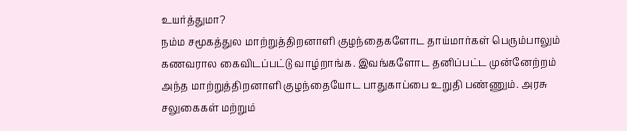உயர்த்துமா?
நம்ம சமூகத்துல மாற்றுத்திறனாளி குழந்தைகளோட தாய்மார்கள் பெரும்பாலும் கணவரால கைவிடப்பட்டு வாழ்றாங்க. இவங்களோட தனிப்பட்ட முன்னேற்றம் அந்த மாற்றுத்திறனாளி குழந்தையோட பாதுகாப்பை உறுதி பண்ணும். அரசு சலுகைகள் மற்றும்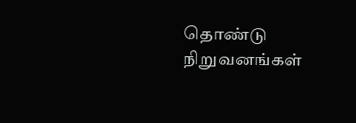தொண்டு நிறுவனங்கள்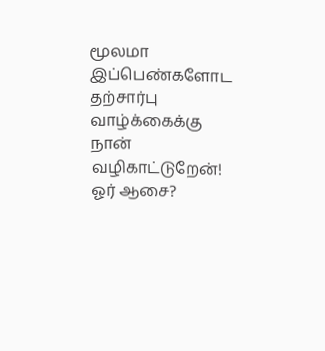மூலமா இப்பெண்களோட தற்சார்பு வாழ்க்கைக்கு நான் வழிகாட்டுறேன்!
ஓர் ஆசை?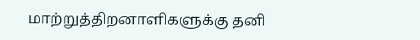மாற்றுத்திறனாளிகளுக்கு தனி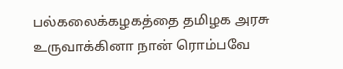பல்கலைக்கழகத்தை தமிழக அரசு உருவாக்கினா நான் ரொம்பவே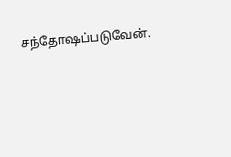சந்தோஷப்படுவேன்.